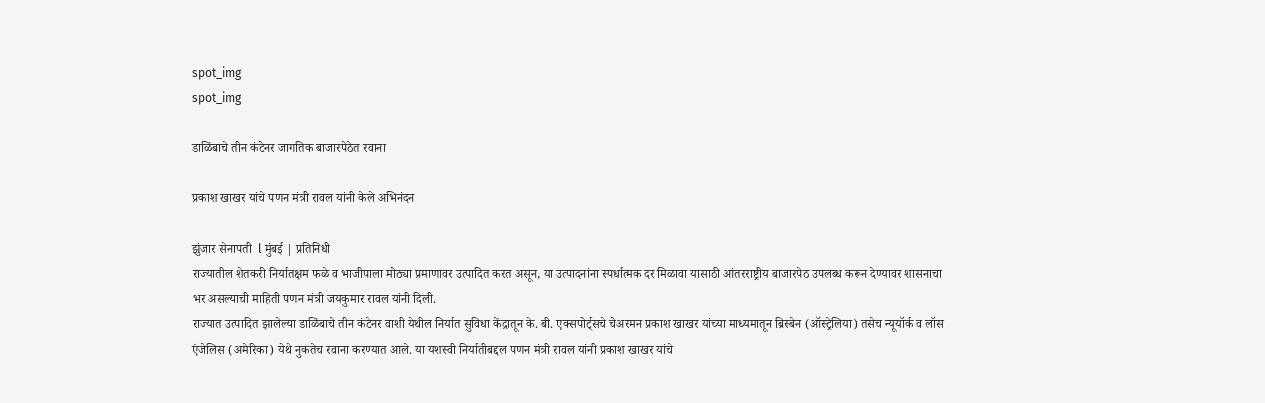spot_img
spot_img

डाळिंबाचे तीन कंटेनर जागतिक बाजारपेठेत रवाना

प्रकाश खाखर यांचे पणन मंत्री रावल यांनी केले अभिनंदन

झुंजार सेनापती  l मुंबई | प्रतिनिधी
राज्यातील शेतकरी निर्यातक्षम फळे व भाजीपाला मोठ्या प्रमाणावर उत्पादित करत असून, या उत्पादनांना स्पर्धात्मक दर मिळावा यासाठी आंतरराष्ट्रीय बाजारपेठ उपलब्ध करून देण्यावर शासनाचा भर असल्याची माहिती पणन मंत्री जयकुमार रावल यांनी दिली.
राज्यात उत्पादित झालेल्या डाळिंबाचे तीन कंटेनर वाशी येथील निर्यात सुविधा केंद्रातून के. बी. एक्सपोर्ट्सचे चेअरमन प्रकाश खाखर यांच्या माध्यमातून ब्रिस्बेन (ऑस्ट्रेलिया) तसेच न्यूयॉर्क व लॉस एंजेलिस (अमेरिका) येथे नुकतेच रवाना करण्यात आले. या यशस्वी निर्यातीबद्दल पणन मंत्री रावल यांनी प्रकाश खाखर यांचे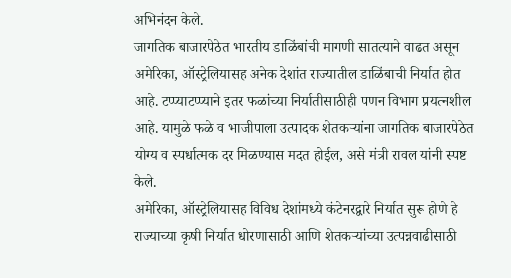अभिनंदन केले.
जागतिक बाजारपेठेत भारतीय डाळिंबांची मागणी सातत्याने वाढत असून अमेरिका, ऑस्ट्रेलियासह अनेक देशांत राज्यातील डाळिंबाची निर्यात होत आहे. टप्प्याटप्प्याने इतर फळांच्या निर्यातीसाठीही पणन विभाग प्रयत्नशील आहे. यामुळे फळे व भाजीपाला उत्पादक शेतकऱ्यांना जागतिक बाजारपेठेत योग्य व स्पर्धात्मक दर मिळण्यास मदत होईल, असे मंत्री रावल यांनी स्पष्ट केले.
अमेरिका, ऑस्ट्रेलियासह विविध देशांमध्ये कंटेनरद्वारे निर्यात सुरू होणे हे राज्याच्या कृषी निर्यात धोरणासाठी आणि शेतकऱ्यांच्या उत्पन्नवाढीसाठी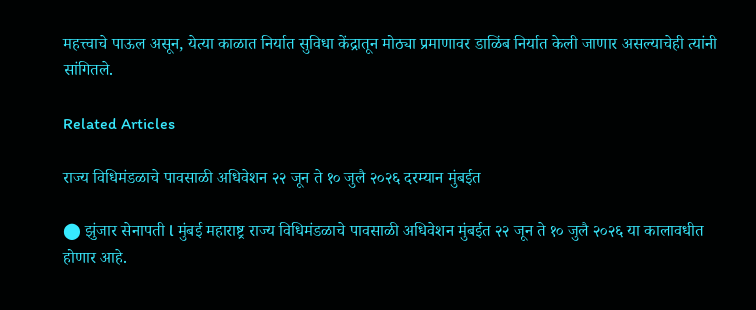महत्त्वाचे पाऊल असून, येत्या काळात निर्यात सुविधा केंद्रातून मोठ्या प्रमाणावर डाळिंब निर्यात केली जाणार असल्याचेही त्यांनी सांगितले.

Related Articles

राज्य विधिमंडळाचे पावसाळी अधिवेशन २२ जून ते १० जुलै २०२६ दरम्यान मुंबईत

⬤ झुंजार सेनापती l मुंबई महाराष्ट्र राज्य विधिमंडळाचे पावसाळी अधिवेशन मुंबईत २२ जून ते १० जुलै २०२६ या कालावधीत होणार आहे.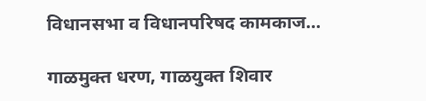विधानसभा व विधानपरिषद कामकाज...

गाळमुक्त धरण, गाळयुक्त शिवार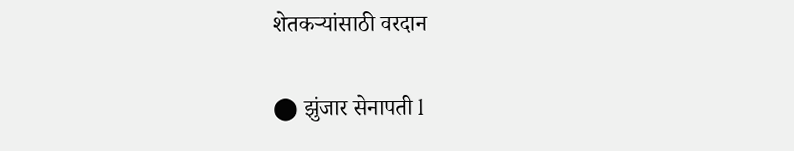शेतकऱ्यांसाठी वरदान

⬤ झुंजार सेनापती l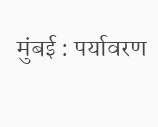मुंबई : पर्यावरण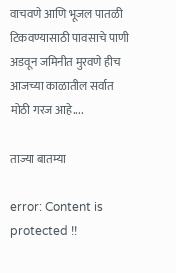वाचवणे आणि भूजल पातळी टिकवण्यासाठी पावसाचे पाणी अडवून जमिनीत मुरवणे हीच आजच्या काळातील सर्वात मोठी गरज आहे....

ताज्या बातम्या

error: Content is protected !!